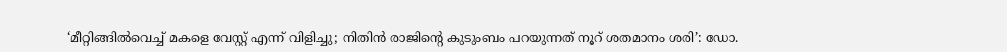‘മീറ്റിങ്ങിൽവെച്ച് മകളെ വേസ്റ്റ് എന്ന് വിളിച്ചു; നിതിൻ രാജിൻ്റെ കുടുംബം പറയുന്നത് നൂറ് ശതമാനം ശരി’: ഡോ.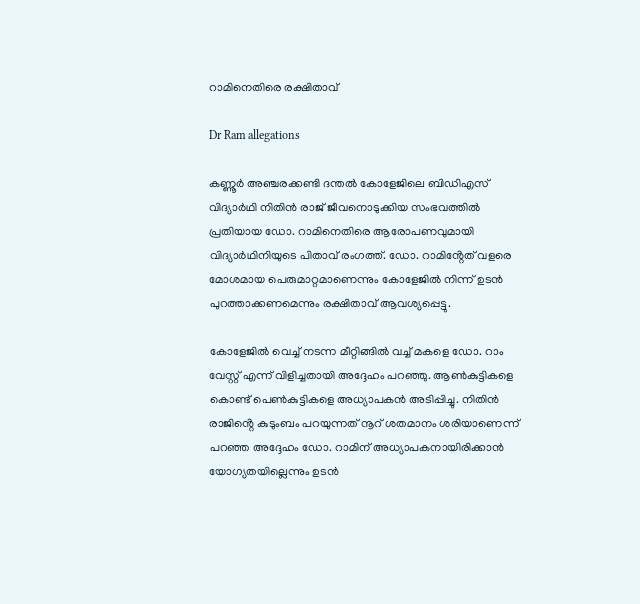റാമിനെതിരെ രക്ഷിതാവ്

Dr Ram allegations

കണ്ണൂർ അഞ്ചരക്കണ്ടി ദന്തൽ കോളേജിലെ ബിഡിഎസ് വിദ്യാർഥി നിതിൻ രാജ് ജീവനൊടുക്കിയ സംഭവത്തിൽ പ്രതിയായ ഡോ. റാമിനെതിരെ ആരോപണവുമായി വിദ്യാർഥിനിയുടെ പിതാവ് രംഗത്ത്. ഡോ. റാമിൻ്റേത് വളരെ മോശമായ പെരുമാറ്റമാണെന്നും കോളേജിൽ നിന്ന് ഉടൻ പുറത്താക്കണമെന്നും രക്ഷിതാവ് ആവശ്യപ്പെട്ടു.

കോളേജിൽ വെച്ച് നടന്ന മീറ്റിങ്ങിൽ വച്ച് മകളെ ഡോ. റാം വേസ്റ്റ് എന്ന് വിളിച്ചതായി അദ്ദേഹം പറഞ്ഞു. ആൺകുട്ടികളെ കൊണ്ട് പെൺകുട്ടികളെ അധ്യാപകൻ അടിപ്പിച്ചു. നിതിൻ രാജിൻ്റെ കുടുംബം പറയുന്നത് നൂറ് ശതമാനം ശരിയാണെന്ന് പറഞ്ഞ അദ്ദേഹം ഡോ. റാമിന് അധ്യാപകനായിരിക്കാൻ യോഗ്യതയില്ലെന്നും ഉടൻ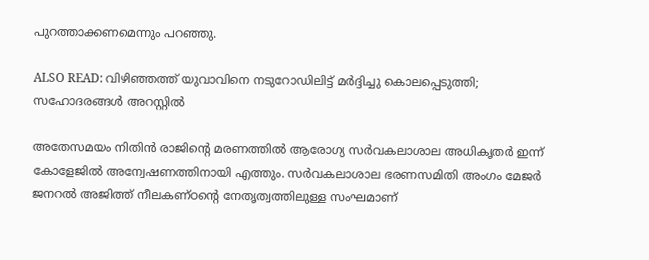പുറത്താക്കണമെന്നും പറഞ്ഞു.

ALSO READ: വിഴിഞ്ഞത്ത് യുവാവിനെ നടുറോഡിലിട്ട് മർദ്ദിച്ചു കൊലപ്പെടുത്തി; സഹോദരങ്ങൾ അറസ്റ്റിൽ

അതേസമയം നിതിൻ രാജിൻ്റെ മരണത്തിൽ ആരോഗ്യ സർവകലാശാല അധികൃതർ ഇന്ന് കോളേജിൽ അന്വേഷണത്തിനായി എത്തും. സർവകലാശാല ഭരണസമിതി അംഗം മേജർ ജനറൽ അജിത്ത് നീലകണ്ഠന്റെ നേതൃത്വത്തിലുള്ള സംഘമാണ്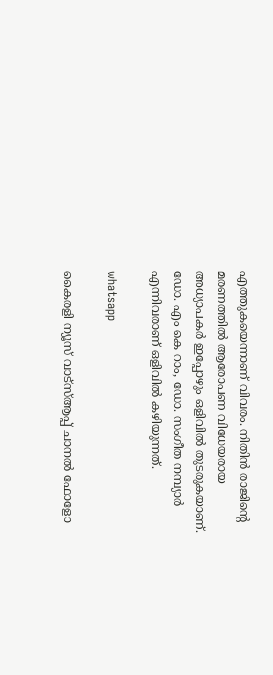എത്തുകയെന്നാണ് വിവരം. നിതിൻ രാജിന്റെ മരണത്തിൽ ആരോപണ വിധേയരായ അധ്യാപക‍‍‌ർ ഇപ്പോ‍ഴും ഒളിവിൽ തുടരുകയാണ്. ഡോ. എം കെ റാം, ഡോ. സംഗീത നമ്പ്യാർ എന്നിവരാണ് ഒളിവിൽ ക‍ഴിയുന്നത്.

whatsapp

കൈരളി ന്യൂസ് വാട്‌സ്ആപ്പ് ചാനല്‍ ഫോളോ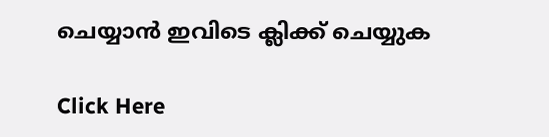ചെയ്യാന്‍ ഇവിടെ ക്ലിക്ക് ചെയ്യുക

Click Here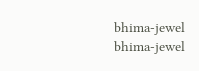bhima-jewel
bhima-jewel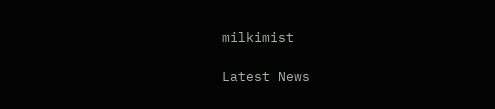milkimist

Latest News